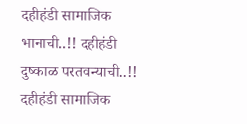दहीहंडी सामाजिक भानाची..!! दहीहंडी दुष्काळ परतवन्याची..!!
दहीहंडी सामाजिक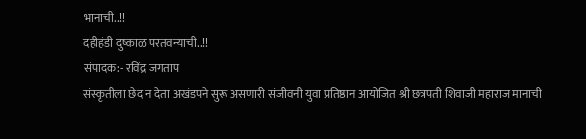भानाची..!!
दहीहंडी दुष्काळ परतवन्याची..!!
संपादक:- रविंद्र जगताप
संस्कृतीला छेद न देता अखंडपने सुरू असणारी संजीवनी युवा प्रतिष्ठान आयोजित श्री छत्रपती शिवाजी महाराज मानाची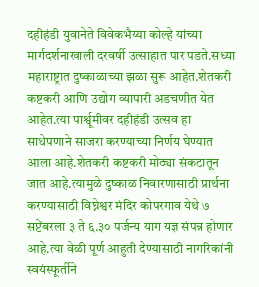दहीहंडी युवानेते विवेकभैय्या कोल्हे यांच्या मार्गदर्शनाखाली दरवर्षी उत्साहात पार पडते.सध्या महाराष्ट्रात दुष्काळाच्या झळा सुरू आहेत.शेतकरी कष्टकरी आणि उद्योग व्यापारी अडचणीत येत आहेत.त्या पार्श्वूमीवर दहीहंडी उत्सव हा साधेपणाने साजरा करण्याच्या निर्णय घेण्यात आला आहे.शेतकरी कष्टकरी मोठ्या संकटातून जात आहे.त्यामुळे दुष्काळ निवारणासाठी प्रार्थना करण्यासाठी विघ्नेश्वर मंदिर कोपरगाव येथे ७ सप्टेंबरला ३ ते ६.३० पर्जन्य याग यज्ञ संपन्न होणार आहे.त्या वेळी पूर्ण आहुती देण्यासाठी नागरिकांनी स्वयंस्फूर्तीने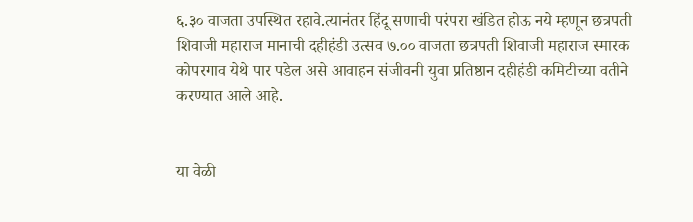६.३० वाजता उपस्थित रहावे.त्यानंतर हिंदू सणाची परंपरा खंडित होऊ नये म्हणून छत्रपती शिवाजी महाराज मानाची दहीहंडी उत्सव ७.०० वाजता छत्रपती शिवाजी महाराज स्मारक कोपरगाव येथे पार पडेल असे आवाहन संजीवनी युवा प्रतिष्ठान दहीहंडी कमिटीच्या वतीने करण्यात आले आहे.


या वेळी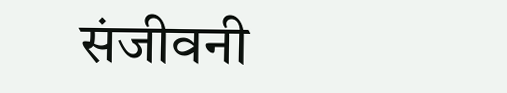संजीवनी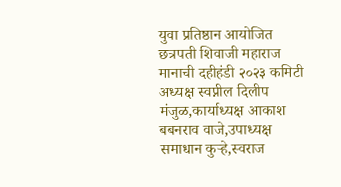युवा प्रतिष्ठान आयोजित छत्रपती शिवाजी महाराज मानाची दहीहंडी २०२३ कमिटी अध्यक्ष स्वप्नील दिलीप मंजुळ,कार्याध्यक्ष आकाश बबनराव वाजे,उपाध्यक्ष समाधान कुऱ्हे,स्वराज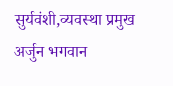सुर्यवंशी,व्यवस्था प्रमुख अर्जुन भगवान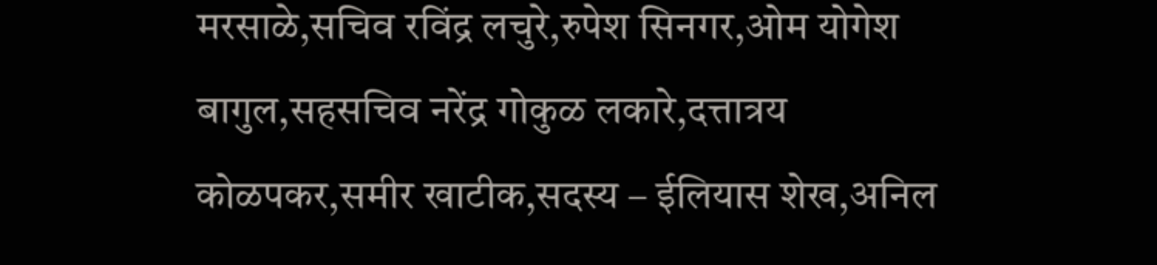मरसाळे,सचिव रविंद्र लचुरे,रुपेश सिनगर,ओम योगेश बागुल,सहसचिव नरेंद्र गोकुळ लकारे,दत्तात्रय कोळपकर,समीर खाटीक,सदस्य – ईलियास शेख,अनिल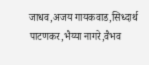जाधव,अजय गायकवाड,सिध्दार्थ पाटणकर,भैय्या नागरे,वैभव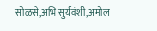सोळसे,अभि सुर्यवंशी,अमोल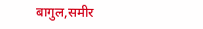बागुल,समीर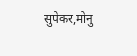सुपेकर,मोनु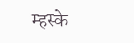म्हस्के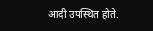आदी उपस्थित होते.